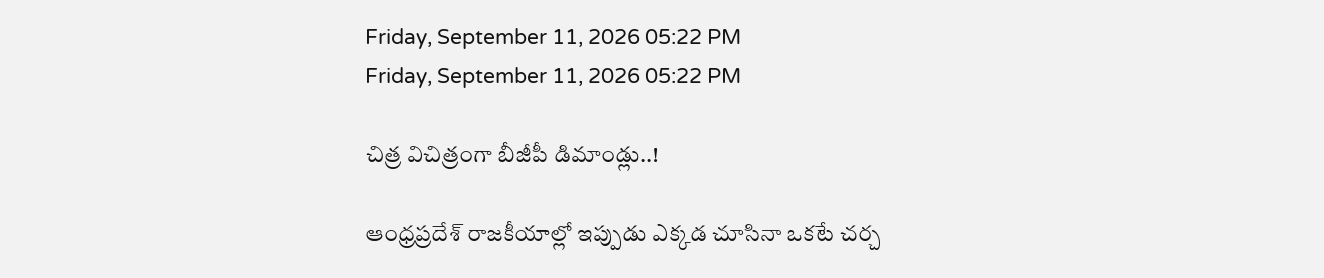Friday, September 11, 2026 05:22 PM
Friday, September 11, 2026 05:22 PM

చిత్ర విచిత్రంగా బీజీపీ డిమాండ్లు..!

ఆంధ్రప్రదేశ్ రాజకీయాల్లో ఇప్పుడు ఎక్కడ చూసినా ఒకటే చర్చ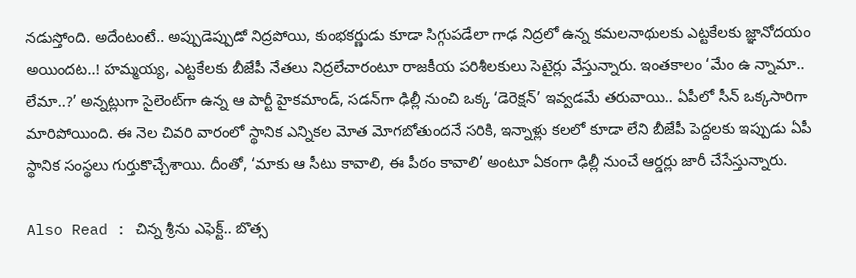నడుస్తోంది. అదేంటంటే.. అప్పుడెప్పుడో నిద్రపోయి, కుంభకర్ణుడు కూడా సిగ్గుపడేలా గాఢ నిద్రలో ఉన్న కమలనాథులకు ఎట్టకేలకు జ్ఞానోదయం అయిందట..! హమ్మయ్య, ఎట్టకేలకు బీజేపీ నేతలు నిద్రలేచారంటూ రాజకీయ పరిశీలకులు సెటైర్లు వేస్తున్నారు. ఇంతకాలం ‘మేం ఉ న్నామా.. లేమా..?’ అన్నట్లుగా సైలెంట్‌గా ఉన్న ఆ పార్టీ హైకమాండ్, సడన్‌గా ఢిల్లీ నుంచి ఒక్క ‘డెరెక్షన్’ ఇవ్వడమే తరువాయి.. ఏపీలో సీన్ ఒక్కసారిగా మారిపోయింది. ఈ నెల చివరి వారంలో స్థానిక ఎన్నికల మోత మోగబోతుందనే సరికి, ఇన్నాళ్లు కలలో కూడా లేని బీజేపీ పెద్దలకు ఇప్పుడు ఏపీ స్థానిక సంస్థలు గుర్తుకొచ్చేశాయి. దీంతో, ‘మాకు ఆ సీటు కావాలి, ఈ పీఠం కావాలి’ అంటూ ఏకంగా ఢిల్లీ నుంచే ఆర్డర్లు జారీ చేసేస్తున్నారు.

Also Read : చిన్న శ్రీను ఎఫెక్ట్.. బొత్స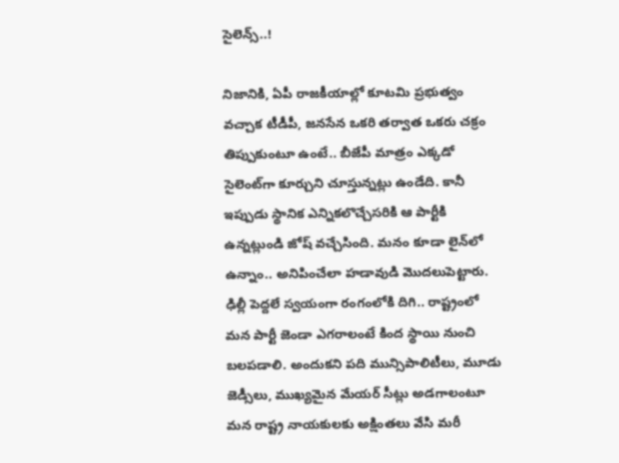సైలెన్స్..!

నిజానికి, ఏపీ రాజకీయాల్లో కూటమి ప్రభుత్వం వచ్చాక టీడీపీ, జనసేన ఒకరి తర్వాత ఒకరు చక్రం తిప్పుకుంటూ ఉంటే.. బీజేపీ మాత్రం ఎక్కడో సైలెంట్‌గా కూర్చుని చూస్తున్నట్లు ఉండేది. కానీ ఇప్పుడు స్థానిక ఎన్నికలొచ్చేసరికి ఆ పార్టీకి ఉన్నట్లుండి జోష్ వచ్చేసింది. మనం కూడా లైన్‌లో ఉన్నాం.. అనిపించేలా హడావుడి మొదలుపెట్టారు. ఢిల్లీ పెద్దలే స్వయంగా రంగంలోకి దిగి.. రాష్ట్రంలో మన పార్టీ జెండా ఎగరాలంటే కింద స్థాయి నుంచి బలపడాలి. అందుకని పది మున్సిపాలిటీలు, మూడు జెడ్సీలు, ముఖ్యమైన మేయర్ సీట్లు అడగాలంటూ మన రాష్ట్ర నాయకులకు అక్షింతలు వేసి మరీ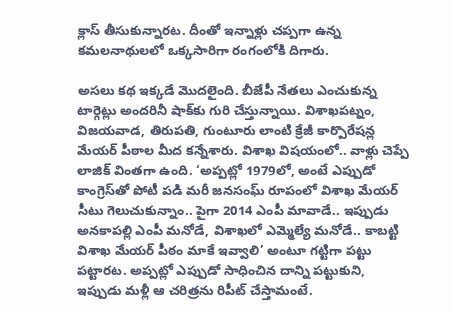క్లాస్ తీసుకున్నారట. దీంతో ఇన్నాళ్లు చప్పగా ఉన్న కమలనాథులలో ఒక్కసారిగా రంగంలోకి దిగారు.

అసలు కథ ఇక్కడే మొదలైంది. బీజేపీ నేతలు ఎంచుకున్న టార్గెట్లు అందరినీ షాక్‌కు గురి చేస్తున్నాయి. విశాఖపట్నం, విజయవాడ, తిరుపతి, గుంటూరు లాంటి క్రేజీ కార్పొరేషన్ల మేయర్ పీఠాల మీద కన్నేశారు. విశాఖ విషయంలో.. వాళ్లు చెప్పే లాజిక్ వింతగా ఉంది. ‘అప్పట్లో 1979లో, అంటే ఎప్పుడో కాంగ్రెస్‌తో పోటీ పడి మరీ జనసంఘ్ రూపంలో విశాఖ మేయర్ సీటు గెలుచుకున్నాం.. పైగా 2014 ఎంపీ మావాడే.. ఇప్పుడు అనకాపల్లి ఎంపీ మనోడే, విశాఖలో ఎమ్మెల్యే మనోడే.. కాబట్టి విశాఖ మేయర్ పీఠం మాకే ఇవ్వాలి’ అంటూ గట్టిగా పట్టు పట్టారట. అప్పట్లో ఎప్పుడో సాధించిన దాన్ని పట్టుకుని, ఇప్పుడు మళ్లీ ఆ చరిత్రను రిపీట్ చేస్తామంటే.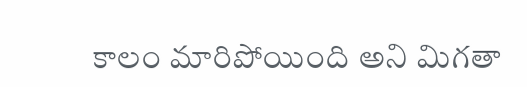కాలం మారిపోయింది అని మిగతా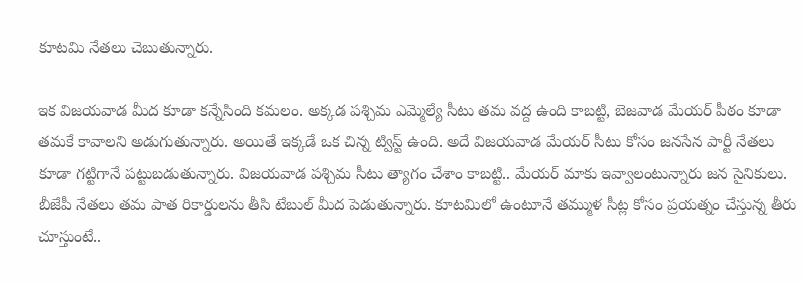కూటమి నేతలు చెబుతున్నారు.

ఇక విజయవాడ మీద కూడా కన్నేసింది కమలం. అక్కడ పశ్చిమ ఎమ్మెల్యే సీటు తమ వద్ద ఉంది కాబట్టి, బెజవాడ మేయర్ పీఠం కూడా తమకే కావాలని అడుగుతున్నారు. అయితే ఇక్కడే ఒక చిన్న ట్విస్ట్ ఉంది. అదే విజయవాడ మేయర్ సీటు కోసం జనసేన పార్టీ నేతలు కూడా గట్టిగానే పట్టుబడుతున్నారు. విజయవాడ పశ్చిమ సీటు త్యాగం చేశాం కాబట్టి.. మేయర్ మాకు ఇవ్వాలంటున్నారు జన సైనికులు. బీజేపీ నేతలు తమ పాత రికార్డులను తీసి టేబుల్ మీద పెడుతున్నారు. కూటమిలో ఉంటూనే తమ్ముళ సీట్ల కోసం ప్రయత్నం చేస్తున్న తీరు చూస్తుంటే..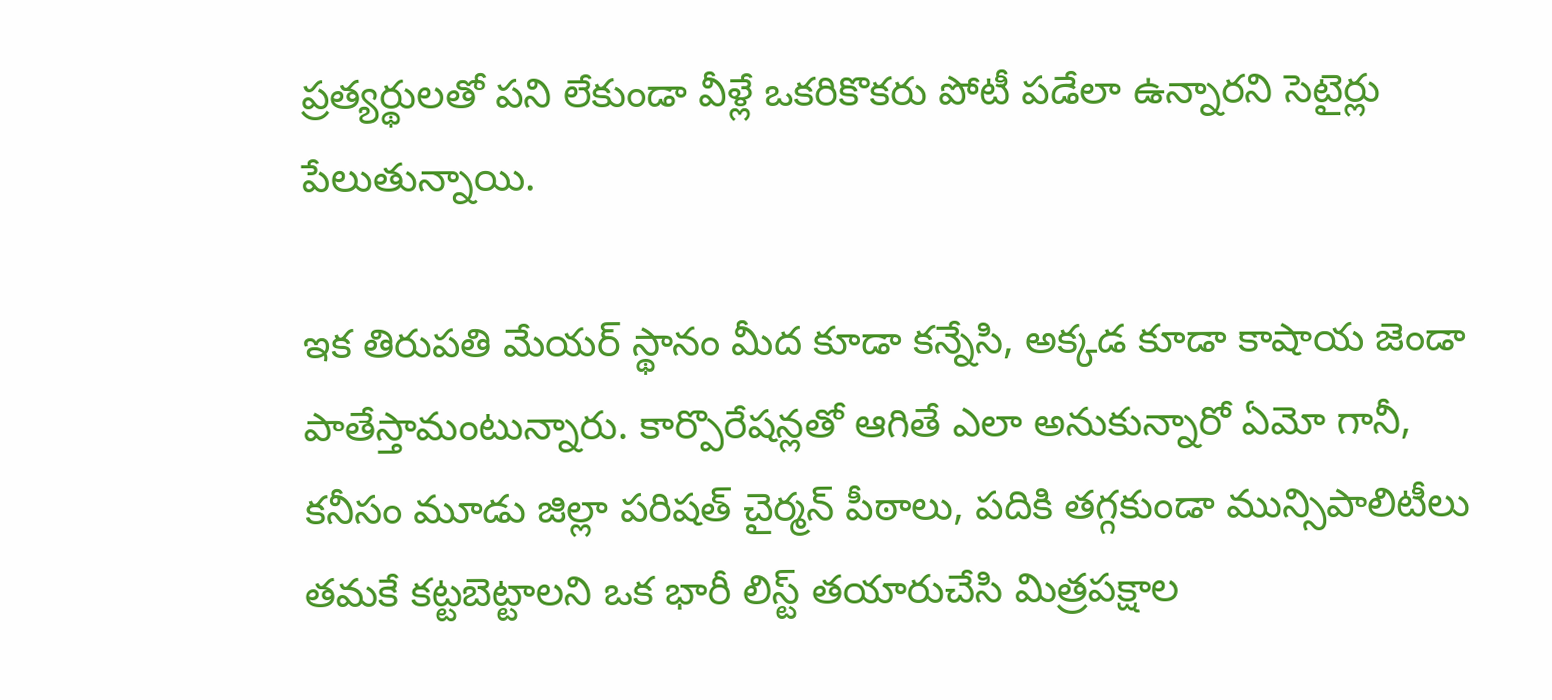ప్రత్యర్థులతో పని లేకుండా వీళ్లే ఒకరికొకరు పోటీ పడేలా ఉన్నారని సెటైర్లు పేలుతున్నాయి.

ఇక తిరుపతి మేయర్ స్థానం మీద కూడా కన్నేసి, అక్కడ కూడా కాషాయ జెండా పాతేస్తామంటున్నారు. కార్పొరేషన్లతో ఆగితే ఎలా అనుకున్నారో ఏమో గానీ, కనీసం మూడు జిల్లా పరిషత్ చైర్మన్ పీఠాలు, పదికి తగ్గకుండా మున్సిపాలిటీలు తమకే కట్టబెట్టాలని ఒక భారీ లిస్ట్ తయారుచేసి మిత్రపక్షాల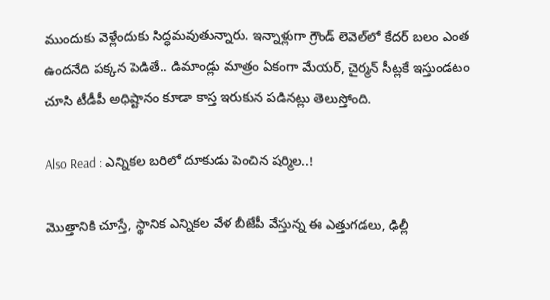ముందుకు వెళ్లేందుకు సిద్ధమవుతున్నారు. ఇన్నాళ్లుగా గ్రౌండ్ లెవెల్‌లో కేదర్ బలం ఎంత ఉందనేది పక్కన పెడితే.. డిమాండ్లు మాత్రం ఏకంగా మేయర్, చైర్మన్ సీట్లకే ఇస్తుండటం చూసి టీడీపీ అధిష్టానం కూడా కాస్త ఇరుకున పడినట్లు తెలుస్తోంది.

Also Read : ఎన్నికల బరిలో దూకుడు పెంచిన షర్మిల..!

మొత్తానికి చూస్తే, స్థానిక ఎన్నికల వేళ బీజేపీ వేస్తున్న ఈ ఎత్తుగడలు, ఢిల్లీ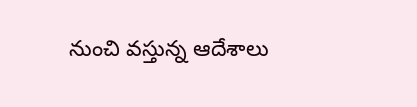నుంచి వస్తున్న ఆదేశాలు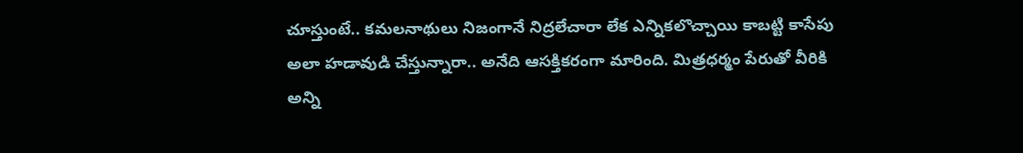చూస్తుంటే.. కమలనాథులు నిజంగానే నిద్రలేచారా లేక ఎన్నికలొచ్చాయి కాబట్టి కాసేపు అలా హడావుడి చేస్తున్నారా.. అనేది ఆసక్తికరంగా మారింది. మిత్రధర్మం పేరుతో వీరికి అన్ని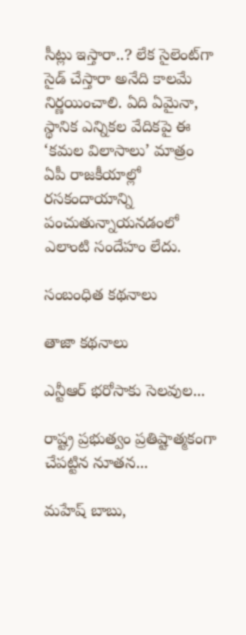సీట్లు ఇస్తారా..? లేక సైలెంట్‌గా సైడ్ చేస్తారా అనేది కాలమే నిర్ణయించాలి. ఏది ఏమైనా, స్థానిక ఎన్నికల వేదికపై ఈ ‘కమల విలాసాలు’ మాత్రం ఏపీ రాజకీయాల్లో రసకందాయాన్ని పంచుతున్నాయనడంలో ఎలాంటి సందేహం లేదు.

సంబంధిత కథనాలు

తాజా కథనాలు

ఎన్టీఆర్ భరోసాకు సెలవుల...

రాష్ట్ర ప్రభుత్వం ప్రతిష్టాత్మకంగా చేపట్టిన నూతన...

మహేష్ బాబు,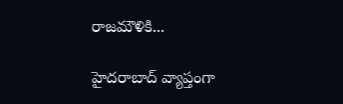రాజమౌళికి...

హైదరాబాద్ వ్యాప్తంగా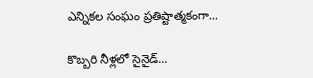ఎన్నికల సంఘం ప్రతిష్టాత్మకంగా...

కొబ్బరి నీళ్లలో సైనైడ్...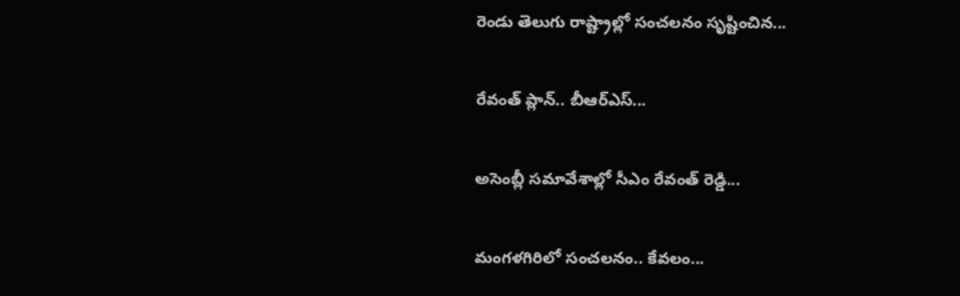రెండు తెలుగు రాష్ట్రాల్లో సంచలనం సృష్టించిన...

రేవంత్ ప్లాన్.. బీఆర్ఎస్...

అసెంబ్లీ సమావేశాల్లో సీఎం రేవంత్ రెడ్డి...

మంగళగిరిలో సంచలనం.. కేవలం...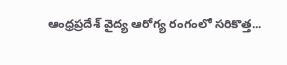ఆంధ్రప్రదేశ్ వైద్య ఆరోగ్య రంగంలో సరికొత్త...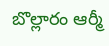బొల్లారం ఆర్మీ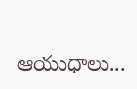ఆయుధాలు...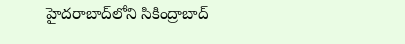హైదరాబాద్‌లోని సికింద్రాబాద్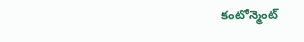కంటోన్మెంట్‌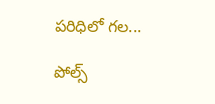పరిధిలో గల...

పోల్స్